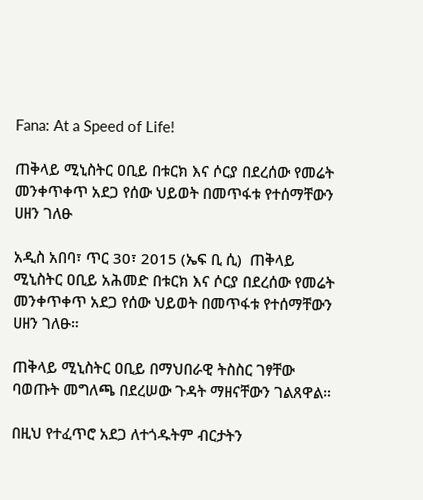Fana: At a Speed of Life!

ጠቅላይ ሚኒስትር ዐቢይ በቱርክ እና ሶርያ በደረሰው የመሬት መንቀጥቀጥ አደጋ የሰው ህይወት በመጥፋቱ የተሰማቸውን ሀዘን ገለፁ

አዲስ አበባ፣ ጥር 30፣ 2015 (ኤፍ ቢ ሲ)  ጠቅላይ ሚኒስትር ዐቢይ አሕመድ በቱርክ እና ሶርያ በደረሰው የመሬት መንቀጥቀጥ አደጋ የሰው ህይወት በመጥፋቱ የተሰማቸውን ሀዘን ገለፁ።

ጠቅላይ ሚኒስትር ዐቢይ በማህበራዊ ትስስር ገፃቸው ባወጡት መግለጫ በደረሠው ጉዳት ማዘናቸውን ገልጸዋል።

በዚህ የተፈጥሮ አደጋ ለተጎዱትም ብርታትን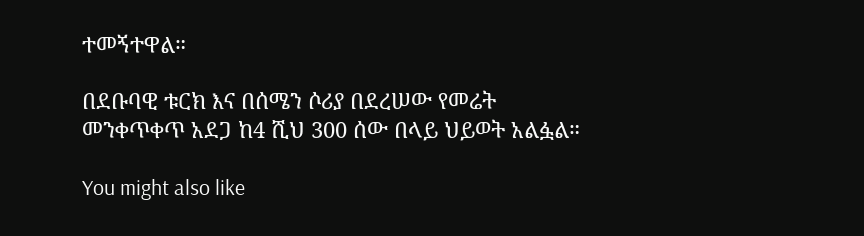ተመኝተዋል።

በደቡባዊ ቱርክ እና በሰሜን ሶሪያ በደረሠው የመሬት መንቀጥቀጥ አደጋ ከ4 ሺህ 300 ሰው በላይ ህይወት አልፏል።

You might also like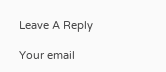Leave A Reply

Your email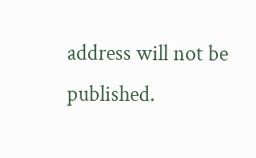address will not be published.